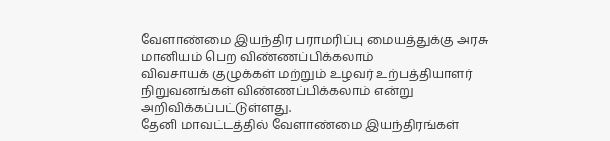வேளாண்மை இயந்திர பராமரிப்பு மையத்துக்கு அரசு மானியம் பெற விண்ணப்பிக்கலாம்
விவசாயக் குழுக்கள் மற்றும் உழவர் உற்பத்தியாளர் நிறுவனங்கள் விண்ணப்பிக்கலாம் என்று அறிவிக்கப்பட்டுள்ளது.
தேனி மாவட்டத்தில் வேளாண்மை இயந்திரங்கள்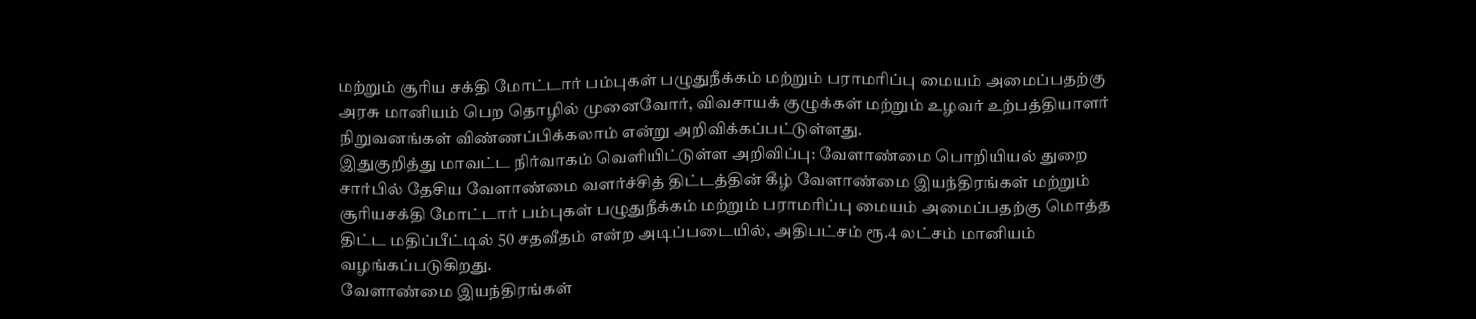மற்றும் சூரிய சக்தி மோட்டார் பம்புகள் பழுதுநீக்கம் மற்றும் பராமரிப்பு மையம் அமைப்பதற்கு அரசு மானியம் பெற தொழில் முனைவோர், விவசாயக் குழுக்கள் மற்றும் உழவர் உற்பத்தியாளர் நிறுவனங்கள் விண்ணப்பிக்கலாம் என்று அறிவிக்கப்பட்டுள்ளது.
இதுகுறித்து மாவட்ட நிர்வாகம் வெளியிட்டுள்ள அறிவிப்பு: வேளாண்மை பொறியியல் துறை சார்பில் தேசிய வேளாண்மை வளர்ச்சித் திட்டத்தின் கீழ் வேளாண்மை இயந்திரங்கள் மற்றும் சூரியசக்தி மோட்டார் பம்புகள் பழுதுநீக்கம் மற்றும் பராமரிப்பு மையம் அமைப்பதற்கு மொத்த திட்ட மதிப்பீட்டில் 50 சதவீதம் என்ற அடிப்படையில், அதிபட்சம் ரூ.4 லட்சம் மானியம் வழங்கப்படுகிறது.
வேளாண்மை இயந்திரங்கள்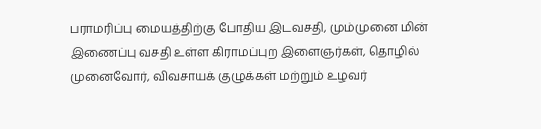பராமரிப்பு மையத்திற்கு போதிய இடவசதி, மும்முனை மின் இணைப்பு வசதி உள்ள கிராமப்புற இளைஞர்கள், தொழில் முனைவோர், விவசாயக் குழுக்கள் மற்றும் உழவர்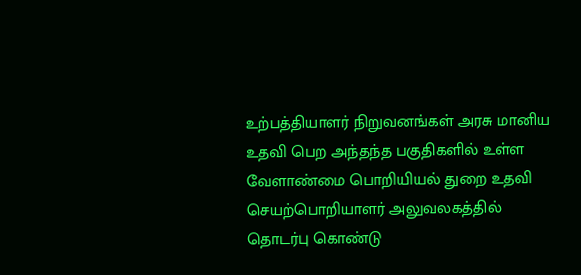உற்பத்தியாளர் நிறுவனங்கள் அரசு மானிய உதவி பெற அந்தந்த பகுதிகளில் உள்ள வேளாண்மை பொறியியல் துறை உதவி செயற்பொறியாளர் அலுவலகத்தில் தொடர்பு கொண்டு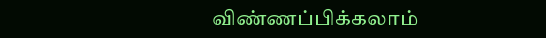விண்ணப்பிக்கலாம்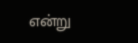என்று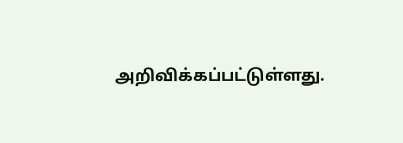அறிவிக்கப்பட்டுள்ளது.